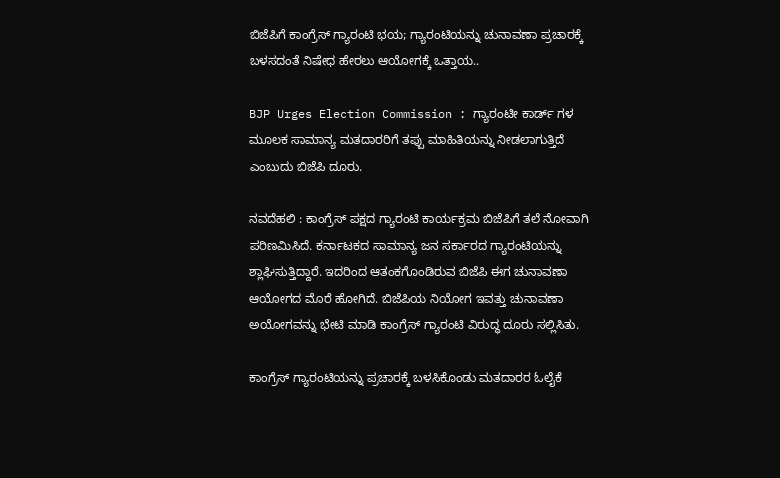ಬಿಜೆಪಿಗೆ ಕಾಂಗ್ರೆಸ್ ಗ್ಯಾರಂಟಿ ಭಯ; ಗ್ಯಾರಂಟಿಯನ್ನು ಚುನಾವಣಾ ಪ್ರಚಾರಕ್ಕೆ ಬಳಸದಂತೆ ನಿಷೇಧ ಹೇರಲು ಆಯೋಗಕ್ಕೆ ಒತ್ತಾಯ..

BJP Urges Election Commission : ಗ್ಯಾರಂಟೀ ಕಾರ್ಡ್ ಗಳ ಮೂಲಕ ಸಾಮಾನ್ಯ ಮತದಾರರಿಗೆ ತಪ್ಪು ಮಾಹಿತಿಯನ್ನು ನೀಡಲಾಗುತ್ತಿದೆ ಎಂಬುದು ಬಿಜೆಪಿ ದೂರು.

ನವದೆಹಲಿ : ಕಾಂಗ್ರೆಸ್ ಪಕ್ಷದ ಗ್ಯಾರಂಟಿ ಕಾರ್ಯಕ್ರಮ ಬಿಜೆಪಿಗೆ ತಲೆ ನೋವಾಗಿ ಪರಿಣಮಿಸಿದೆ. ಕರ್ನಾಟಕದ ಸಾಮಾನ್ಯ ಜನ ಸರ್ಕಾರದ ಗ್ಯಾರಂಟಿಯನ್ನು ಶ್ಲಾಘಿಸುತ್ತಿದ್ದಾರೆ. ಇದರಿಂದ ಆತಂಕಗೊಂಡಿರುವ ಬಿಜೆಪಿ ಈಗ ಚುನಾವಣಾ ಆಯೋಗದ ಮೊರೆ ಹೋಗಿದೆ. ಬಿಜೆಪಿಯ ನಿಯೋಗ ಇವತ್ತು ಚುನಾವಣಾ ಅಯೋಗವನ್ನು ಭೇಟಿ ಮಾಡಿ ಕಾಂಗ್ರೆಸ್ ಗ್ಯಾರಂಟಿ ವಿರುದ್ಧ ದೂರು ಸಲ್ಲಿಸಿತು.

ಕಾಂಗ್ರೆಸ್ ಗ್ಯಾರಂಟಿಯನ್ನು ಪ್ರಚಾರಕ್ಕೆ ಬಳಸಿಕೊಂಡು ಮತದಾರರ ಓಲೈಕೆ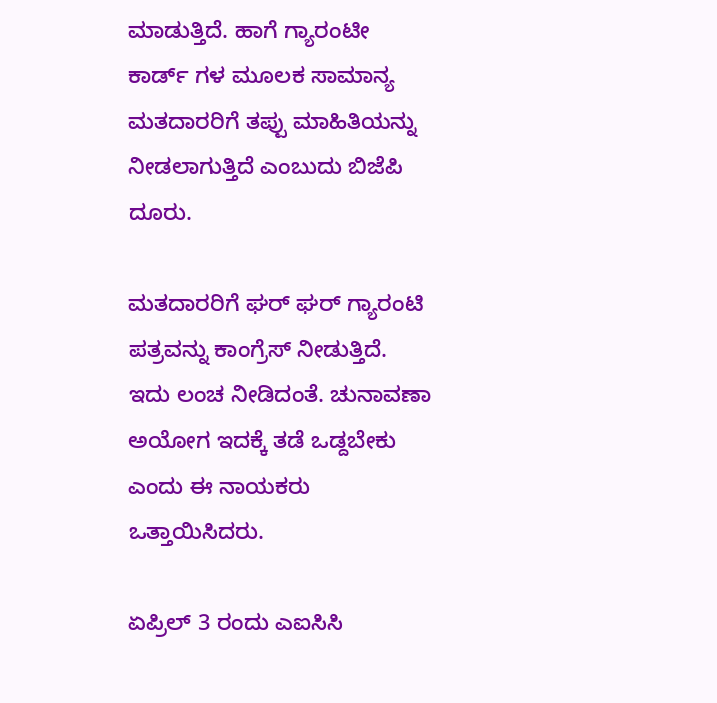ಮಾಡುತ್ತಿದೆ. ಹಾಗೆ ಗ್ಯಾರಂಟೀ ಕಾರ್ಡ್ ಗಳ ಮೂಲಕ ಸಾಮಾನ್ಯ ಮತದಾರರಿಗೆ ತಪ್ಪು ಮಾಹಿತಿಯನ್ನು ನೀಡಲಾಗುತ್ತಿದೆ ಎಂಬುದು ಬಿಜೆಪಿ ದೂರು.

ಮತದಾರರಿಗೆ ಘರ್ ಘರ್ ಗ್ಯಾರಂಟಿ ಪತ್ರವನ್ನು ಕಾಂಗ್ರೆಸ್ ನೀಡುತ್ತಿದೆ. ಇದು ಲಂಚ ನೀಡಿದಂತೆ. ಚುನಾವಣಾ ಅಯೋಗ ಇದಕ್ಕೆ ತಡೆ ಒಡ್ದಬೇಕು ಎಂದು ಈ ನಾಯಕರು ಒತ್ತಾಯಿಸಿದರು.

ಏಪ್ರಿಲ್ 3 ರಂದು ಎಐಸಿಸಿ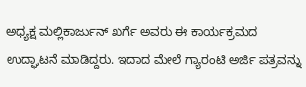ಅಧ್ಯಕ್ಷ ಮಲ್ಲಿಕಾರ್ಜುನ್ ಖರ್ಗೆ ಅವರು ಈ ಕಾರ್ಯಕ್ರಮದ ಉದ್ಘಾಟನೆ ಮಾಡಿದ್ದರು. ಇದಾದ ಮೇಲೆ ಗ್ಯಾರಂಟಿ ಅರ್ಜಿ ಪತ್ರವನ್ನು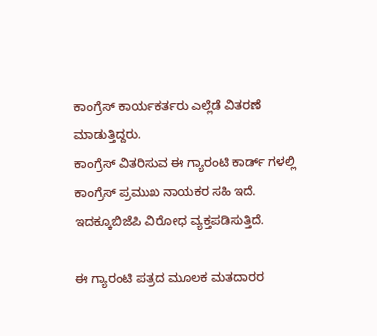ಕಾಂಗ್ರೆಸ್ ಕಾರ್ಯಕರ್ತರು ಎಲ್ಲೆಡೆ ವಿತರಣೆ ಮಾಡುತ್ತಿದ್ದರು.
ಕಾಂಗ್ರೆಸ್ ವಿತರಿಸುವ ಈ ಗ್ಯಾರಂಟಿ ಕಾರ್ಡ್ ಗಳಲ್ಲಿ ಕಾಂಗ್ರೆಸ್ ಪ್ರಮುಖ ನಾಯಕರ ಸಹಿ ಇದೆ. ಇದಕ್ಕೂಬಿಜೆಪಿ ವಿರೋಧ ವ್ಯಕ್ತಪಡಿಸುತ್ತಿದೆ.

ಈ ಗ್ಯಾರಂಟಿ ಪತ್ರದ ಮೂಲಕ ಮತದಾರರ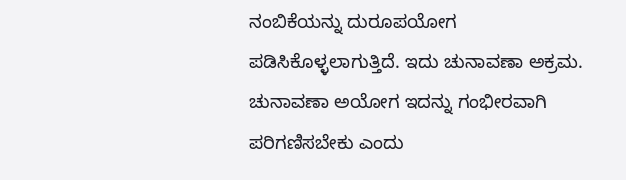ನಂಬಿಕೆಯನ್ನು ದುರೂಪಯೋಗ ಪಡಿಸಿಕೊಳ್ಳಲಾಗುತ್ತಿದೆ. ಇದು ಚುನಾವಣಾ ಅಕ್ರಮ. ಚುನಾವಣಾ ಅಯೋಗ ಇದನ್ನು ಗಂಭೀರವಾಗಿ ಪರಿಗಣಿಸಬೇಕು ಎಂದು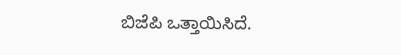ಬಿಜೆಪಿ ಒತ್ತಾಯಿಸಿದೆ.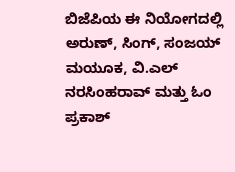ಬಿಜೆಪಿಯ ಈ ನಿಯೋಗದಲ್ಲಿ ಅರುಣ್, ಸಿಂಗ್, ಸಂಜಯ್ ಮಯೂಕ, ವಿ.ಎಲ್ ನರಸಿಂಹರಾವ್ ಮತ್ತು ಓಂ ಪ್ರಕಾಶ್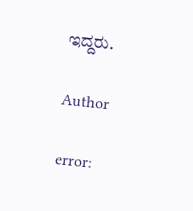ಇದ್ದರು.

Author

error: